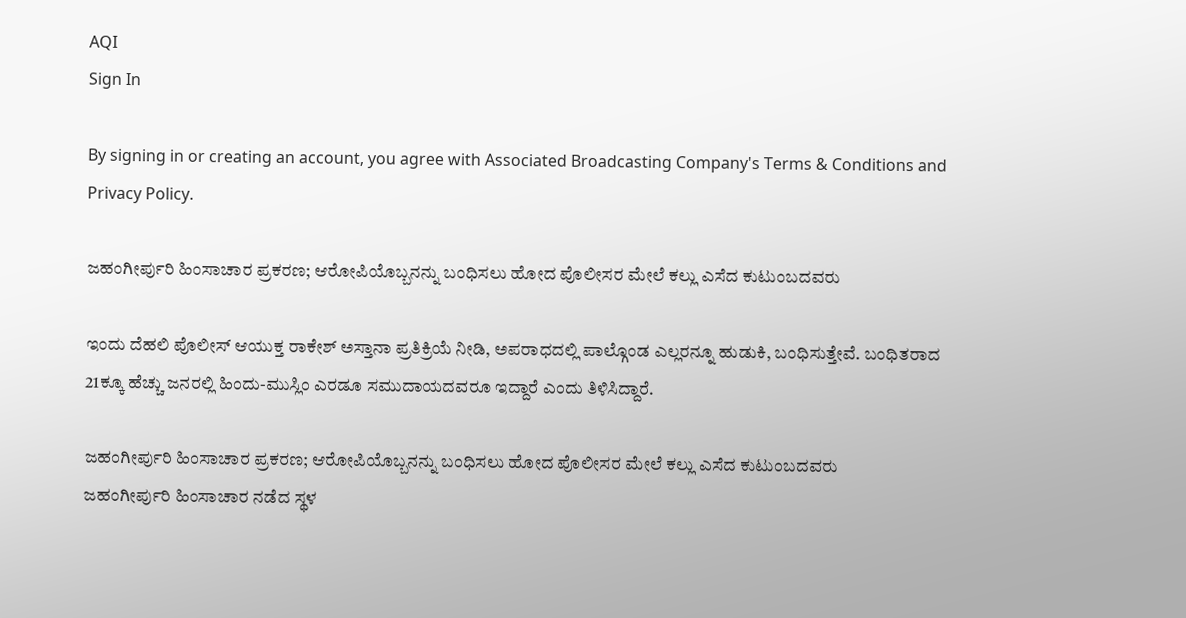AQI
Sign In

By signing in or creating an account, you agree with Associated Broadcasting Company's Terms & Conditions and Privacy Policy.

ಜಹಂಗೀರ್ಪುರಿ ಹಿಂಸಾಚಾರ ಪ್ರಕರಣ; ಆರೋಪಿಯೊಬ್ಬನನ್ನು ಬಂಧಿಸಲು ಹೋದ ಪೊಲೀಸರ ಮೇಲೆ ಕಲ್ಲು ಎಸೆದ ಕುಟುಂಬದವರು

ಇಂದು ದೆಹಲಿ ಪೊಲೀಸ್ ಆಯುಕ್ತ ರಾಕೇಶ್ ಅಸ್ತಾನಾ ಪ್ರತಿಕ್ರಿಯೆ ನೀಡಿ, ಅಪರಾಧದಲ್ಲಿ ಪಾಲ್ಗೊಂಡ ಎಲ್ಲರನ್ನೂ ಹುಡುಕಿ, ಬಂಧಿಸುತ್ತೇವೆ. ಬಂಧಿತರಾದ 21ಕ್ಕೂ ಹೆಚ್ಚು ಜನರಲ್ಲಿ ಹಿಂದು-ಮುಸ್ಲಿಂ ಎರಡೂ ಸಮುದಾಯದವರೂ ಇದ್ದಾರೆ ಎಂದು ತಿಳಿಸಿದ್ದಾರೆ.

ಜಹಂಗೀರ್ಪುರಿ ಹಿಂಸಾಚಾರ ಪ್ರಕರಣ; ಆರೋಪಿಯೊಬ್ಬನನ್ನು ಬಂಧಿಸಲು ಹೋದ ಪೊಲೀಸರ ಮೇಲೆ ಕಲ್ಲು ಎಸೆದ ಕುಟುಂಬದವರು
ಜಹಂಗೀರ್ಪುರಿ ಹಿಂಸಾಚಾರ ನಡೆದ ಸ್ಥಳ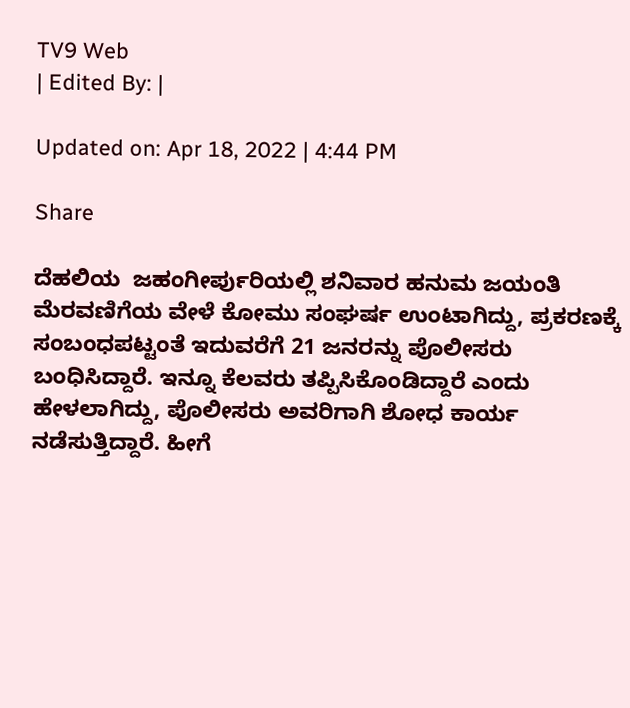TV9 Web
| Edited By: |

Updated on: Apr 18, 2022 | 4:44 PM

Share

ದೆಹಲಿಯ  ಜಹಂಗೀರ್ಪುರಿಯಲ್ಲಿ ಶನಿವಾರ ಹನುಮ ಜಯಂತಿ ಮೆರವಣಿಗೆಯ ವೇಳೆ ಕೋಮು ಸಂಘರ್ಷ ಉಂಟಾಗಿದ್ದು, ಪ್ರಕರಣಕ್ಕೆ ಸಂಬಂಧಪಟ್ಟಂತೆ ಇದುವರೆಗೆ 21 ಜನರನ್ನು ಪೊಲೀಸರು ಬಂಧಿಸಿದ್ದಾರೆ. ಇನ್ನೂ ಕೆಲವರು ತಪ್ಪಿಸಿಕೊಂಡಿದ್ದಾರೆ ಎಂದು ಹೇಳಲಾಗಿದ್ದು, ಪೊಲೀಸರು ಅವರಿಗಾಗಿ ಶೋಧ ಕಾರ್ಯ ನಡೆಸುತ್ತಿದ್ದಾರೆ. ಹೀಗೆ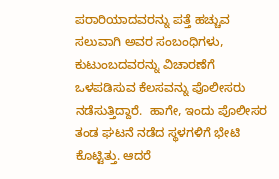ಪರಾರಿಯಾದವರನ್ನು ಪತ್ತೆ ಹಚ್ಚುವ ಸಲುವಾಗಿ ಅವರ ಸಂಬಂಧಿಗಳು, ಕುಟುಂಬದವರನ್ನು ವಿಚಾರಣೆಗೆ ಒಳಪಡಿಸುವ ಕೆಲಸವನ್ನು ಪೊಲೀಸರು ನಡೆಸುತ್ತಿದ್ದಾರೆ.  ಹಾಗೇ, ಇಂದು ಪೊಲೀಸರ ತಂಡ ಘಟನೆ ನಡೆದ ಸ್ಥಳಗಳಿಗೆ ಭೇಟಿ ಕೊಟ್ಟಿತ್ತು. ಆದರೆ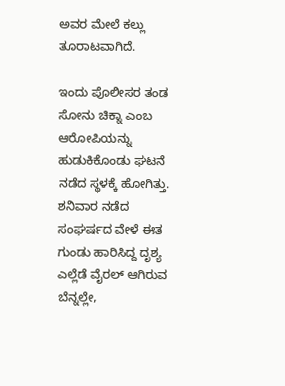ಅವರ ಮೇಲೆ ಕಲ್ಲು ತೂರಾಟವಾಗಿದೆ.

ಇಂದು ಪೊಲೀಸರ ತಂಡ ಸೋನು ಚಿಕ್ನಾ ಎಂಬ ಆರೋಪಿಯನ್ನು ಹುಡುಕಿಕೊಂಡು ಘಟನೆ ನಡೆದ ಸ್ಥಳಕ್ಕೆ ಹೋಗಿತ್ತು. ಶನಿವಾರ ನಡೆದ ಸಂಘರ್ಷದ ವೇಳೆ ಈತ ಗುಂಡು ಹಾರಿಸಿದ್ದ ದೃಶ್ಯ ಎಲ್ಲೆಡೆ ವೈರಲ್ ಆಗಿರುವ ಬೆನ್ನಲ್ಲೇ,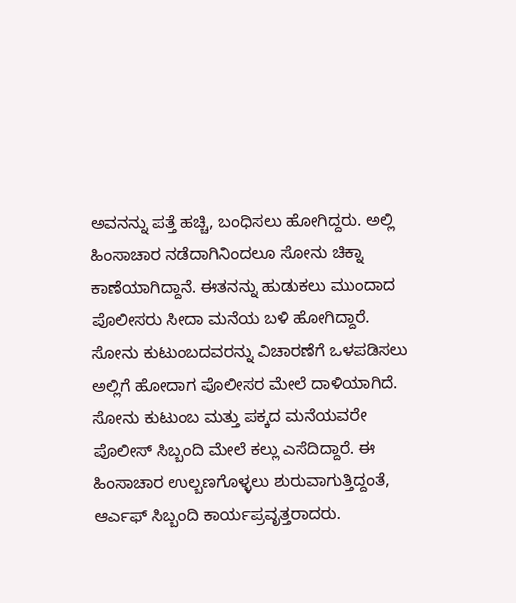ಅವನನ್ನು ಪತ್ತೆ ಹಚ್ಚಿ, ಬಂಧಿಸಲು ಹೋಗಿದ್ದರು. ಅಲ್ಲಿ ಹಿಂಸಾಚಾರ ನಡೆದಾಗಿನಿಂದಲೂ ಸೋನು ಚಿಕ್ನಾ ಕಾಣೆಯಾಗಿದ್ದಾನೆ. ಈತನನ್ನು ಹುಡುಕಲು ಮುಂದಾದ ಪೊಲೀಸರು ಸೀದಾ ಮನೆಯ ಬಳಿ ಹೋಗಿದ್ದಾರೆ. ಸೋನು ಕುಟುಂಬದವರನ್ನು ವಿಚಾರಣೆಗೆ ಒಳಪಡಿಸಲು ಅಲ್ಲಿಗೆ ಹೋದಾಗ ಪೊಲೀಸರ ಮೇಲೆ ದಾಳಿಯಾಗಿದೆ. ಸೋನು ಕುಟುಂಬ ಮತ್ತು ಪಕ್ಕದ ಮನೆಯವರೇ ಪೊಲೀಸ್ ಸಿಬ್ಬಂದಿ ಮೇಲೆ ಕಲ್ಲು ಎಸೆದಿದ್ದಾರೆ. ಈ ಹಿಂಸಾಚಾರ ಉಲ್ಬಣಗೊಳ್ಳಲು ಶುರುವಾಗುತ್ತಿದ್ದಂತೆ, ಆರ್ಎಫ್ ಸಿಬ್ಬಂದಿ ಕಾರ್ಯಪ್ರವೃತ್ತರಾದರು.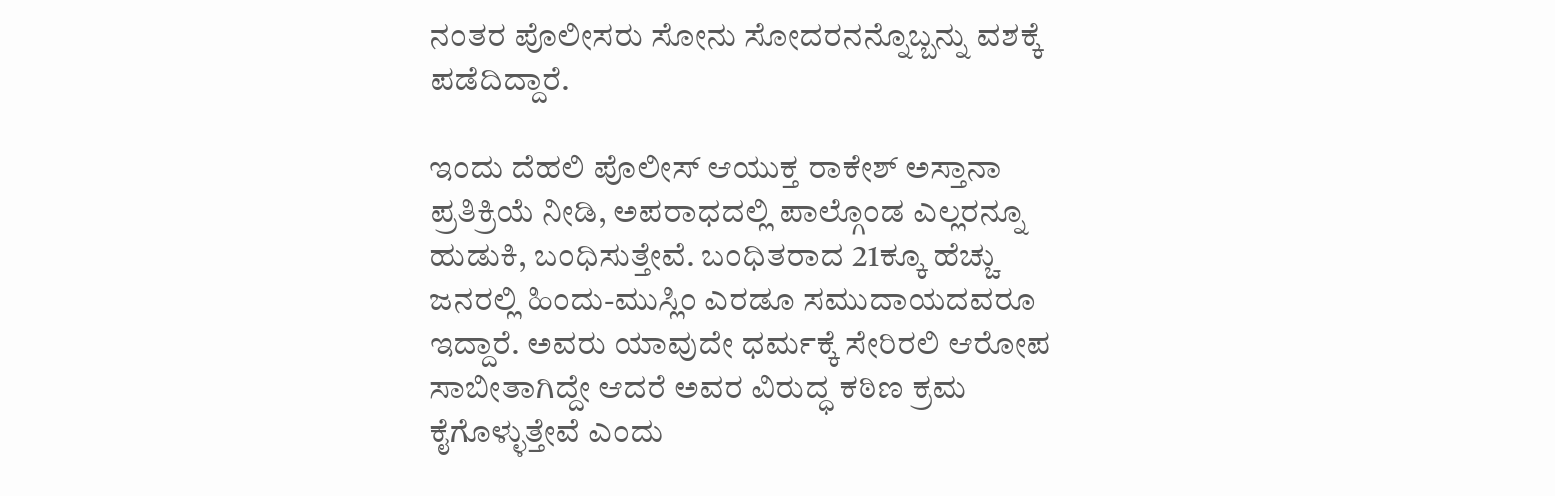ನಂತರ ಪೊಲೀಸರು ಸೋನು ಸೋದರನನ್ನೊಬ್ಬನ್ನು ವಶಕ್ಕೆ ಪಡೆದಿದ್ದಾರೆ.

ಇಂದು ದೆಹಲಿ ಪೊಲೀಸ್ ಆಯುಕ್ತ ರಾಕೇಶ್ ಅಸ್ತಾನಾ ಪ್ರತಿಕ್ರಿಯೆ ನೀಡಿ, ಅಪರಾಧದಲ್ಲಿ ಪಾಲ್ಗೊಂಡ ಎಲ್ಲರನ್ನೂ ಹುಡುಕಿ, ಬಂಧಿಸುತ್ತೇವೆ. ಬಂಧಿತರಾದ 21ಕ್ಕೂ ಹೆಚ್ಚು ಜನರಲ್ಲಿ ಹಿಂದು-ಮುಸ್ಲಿಂ ಎರಡೂ ಸಮುದಾಯದವರೂ ಇದ್ದಾರೆ. ಅವರು ಯಾವುದೇ ಧರ್ಮಕ್ಕೆ ಸೇರಿರಲಿ ಆರೋಪ ಸಾಬೀತಾಗಿದ್ದೇ ಆದರೆ ಅವರ ವಿರುದ್ಧ ಕಠಿಣ ಕ್ರಮ ಕೈಗೊಳ್ಳುತ್ತೇವೆ ಎಂದು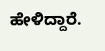ಹೇಳಿದ್ದಾರೆ.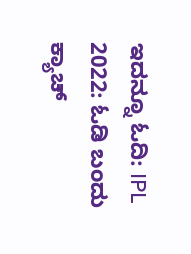ಇದನ್ನೂ ಓದಿ: IPL 2022: ಓಡಿ ಬಂದು ಕ್ಯಾಚ್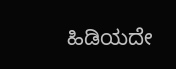ಹಿಡಿಯದೇ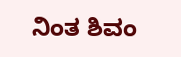ನಿಂತ ಶಿವಂ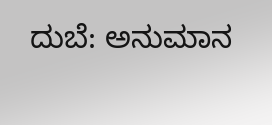ದುಬೆ: ಅನುಮಾನ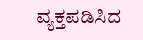ವ್ಯಕ್ತಪಡಿಸಿದ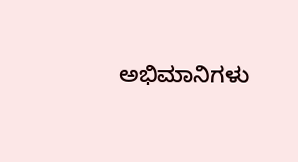ಅಭಿಮಾನಿಗಳು